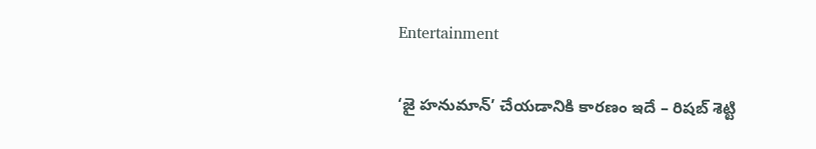Entertainment

‘జై హనుమాన్’ చేయడానికి కారణం ఇదే – రిషబ్ శెట్టి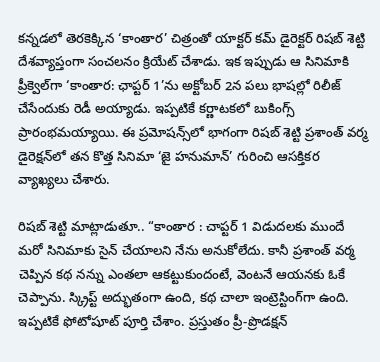కన్నడలో తెరకెక్కిన ‘కాంతార’ చిత్రంతో యాక్టర్ కమ్ డైరెక్టర్ రిషబ్ శెట్టి దేశవ్యాప్తంగా సంచలనం క్రియేట్ చేశాడు. ఇక ఇప్పుడు ఆ సినిమాకి ప్రీక్వెల్‌గా ‘కాంతార: ఛాప్టర్ 1’ను అక్టోబర్ 2న పలు భాషల్లో రిలీజ్ చేసేందుకు రెడీ అయ్యాడు. ఇప్పటికే కర్ణాటకలో బుకింగ్స్ ప్రారంభమయ్యాయి. ఈ ప్రమోషన్స్‌లో భాగంగా రిషబ్ శెట్టి ప్రశాంత్ వర్మ డైరెక్షన్‌లో తన కొత్త సినిమా ‘జై హనుమాన్’ గురించి ఆసక్తికర వ్యాఖ్యలు చేశారు.

రిషబ్ శెట్టి మాట్లాడుతూ.. “కాంతార : చాప్టర్ 1 విడుదలకు ముందే మరో సినిమాకు సైన్ చేయాలని నేను అనుకోలేదు. కానీ ప్రశాంత్ వర్మ చెప్పిన కథ నన్ను ఎంతలా ఆకట్టుకుందంటే, వెంటనే ఆయనకు ఓకే చెప్పాను. స్క్రిప్ట్ అద్భుతంగా ఉంది, కథ చాలా ఇంట్రెస్టింగ్‌గా ఉంది. ఇప్పటికే ఫోటోషూట్ పూర్తి చేశాం. ప్రస్తుతం ప్రీ-ప్రొడక్షన్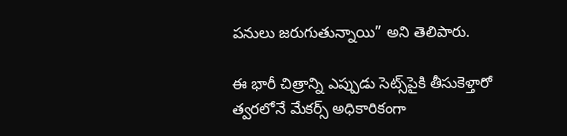పనులు జరుగుతున్నాయి” అని తెలిపారు.

ఈ భారీ చిత్రాన్ని ఎప్పుడు సెట్స్‌పైకి తీసుకెళ్తారో త్వరలోనే మేకర్స్ అధికారికంగా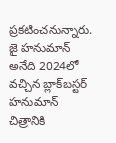ప్రకటించనున్నారు. జై హనుమాన్ అనేది 2024లో వచ్చిన బ్లాక్‌బస్టర్ హనుమాన్ చిత్రానికి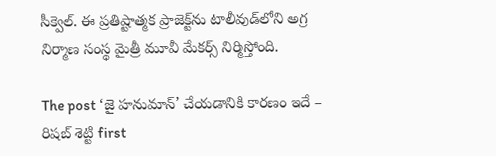సీక్వెల్. ఈ ప్రతిష్టాత్మక ప్రాజెక్ట్‌ను టాలీవుడ్‌లోని అగ్ర నిర్మాణ సంస్థ మైత్రీ మూవీ మేకర్స్ నిర్మిస్తోంది.

The post ‘జై హనుమాన్’ చేయడానికి కారణం ఇదే – రిషబ్ శెట్టి first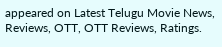appeared on Latest Telugu Movie News, Reviews, OTT, OTT Reviews, Ratings.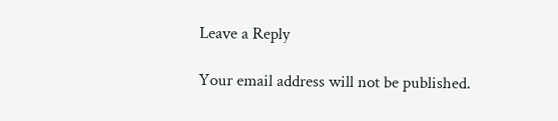Leave a Reply

Your email address will not be published.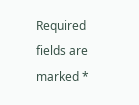Required fields are marked *